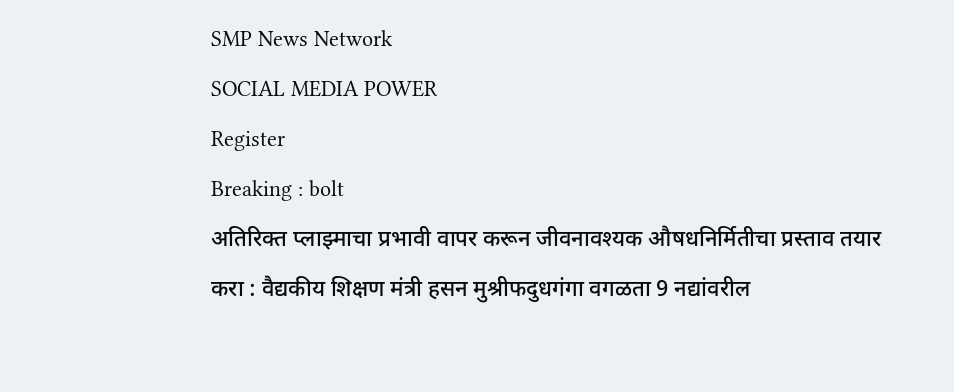SMP News Network
SOCIAL MEDIA POWER
Register
Breaking : bolt
अतिरिक्त प्लाझ्माचा प्रभावी वापर करून जीवनावश्यक औषधनिर्मितीचा प्रस्ताव तयार करा : वैद्यकीय शिक्षण मंत्री हसन मुश्रीफदुधगंगा वगळता 9 नद्यांवरील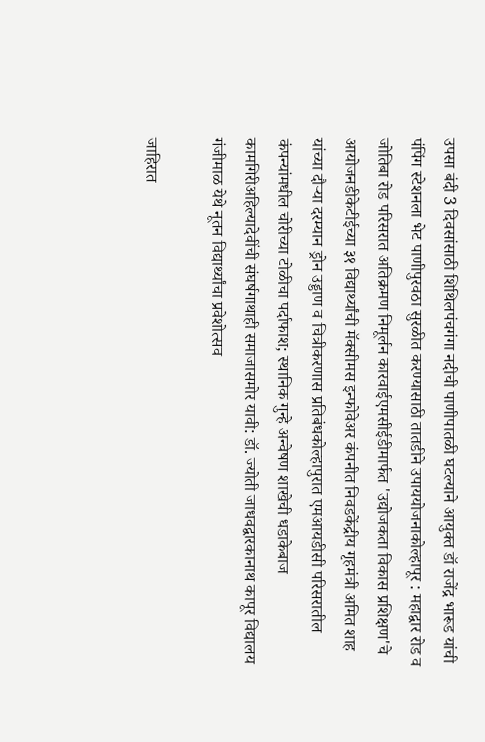उपसा बंदी 3 दिवसांसाठी शिथिलपंचगंगा नदीची पाणीपातळी घटल्याने आयुक्त डॉ राजेंद्र भारूड यांची पंपिंग स्टेशनला भेट पाणीपुरवठा सुरळीत करण्यासाठी तातडीने उपाययोजनाकोल्हापूर : महाद्वार रोड व जोतिबा रोड परिसरात अतिक्रमण निमूर्लन कारवाईएमसीईडीमार्फत 'उद्योजकता विकास प्रशिक्षण'चे आयोजनडीकेटीईच्या ३१ विद्यार्थ्यांची मॅक्सीमस इन्फोवेअर कंपनीत निवडकेंद्रीय गृहमंत्री अमित शाह यांच्या दौऱ्या दरम्यान ड्रोन उड्डाण व चित्रीकरणास प्रतिबंधकोल्हापुरात एमआयडीसी परिसरातील कंपन्यांमधील चोरीच्या टोळीचा पर्दाफाश; स्थानिक गुन्हे अन्वेषण शाखेची धडाकेबाज कामगिरीअहिल्यादेवींची संघर्षगाथाही समाजासमोर यावी: डॉ. ज्योती जाधवद्वारकानाथ कापूर विद्यालय गंजीमाळ येथे नूतन विद्यार्थ्यांचा प्रवेशोत्सव

जाहिरात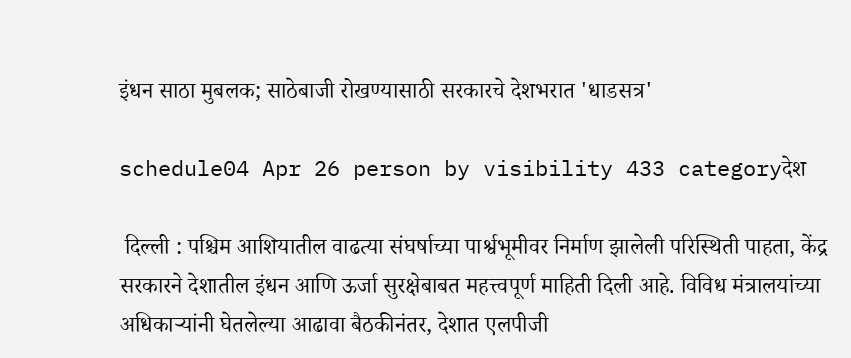इंधन साठा मुबलक; साठेबाजी रोखण्यासाठी सरकारचे देशभरात 'धाडसत्र'

schedule04 Apr 26 person by visibility 433 categoryदेश

 दिल्ली : पश्चिम आशियातील वाढत्या संघर्षाच्या पार्श्वभूमीवर निर्माण झालेली परिस्थिती पाहता, केंद्र सरकारने देशातील इंधन आणि ऊर्जा सुरक्षेबाबत महत्त्वपूर्ण माहिती दिली आहे. विविध मंत्रालयांच्या अधिकाऱ्यांनी घेतलेल्या आढावा बैठकीनंतर, देशात एलपीजी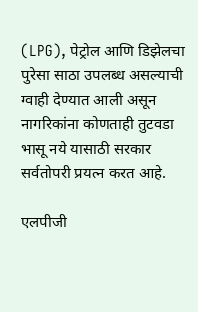(LPG), पेट्रोल आणि डिझेलचा पुरेसा साठा उपलब्ध असल्याची ग्वाही देण्यात आली असून नागरिकांना कोणताही तुटवडा भासू नये यासाठी सरकार सर्वतोपरी प्रयत्न करत आहे.

एलपीजी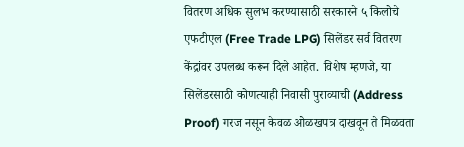वितरण अधिक सुलभ करण्यासाठी सरकारने ५ किलोचे एफटीएल (Free Trade LPG) सिलेंडर सर्व वितरण केंद्रांवर उपलब्ध करून दिले आहेत. विशेष म्हणजे, या सिलेंडरसाठी कोणत्याही निवासी पुराव्याची (Address Proof) गरज नसून केवळ ओळखपत्र दाखवून ते मिळवता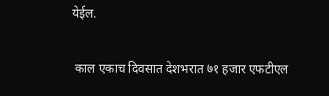येईल.

 काल एकाच दिवसात देशभरात ७१ हजार एफटीएल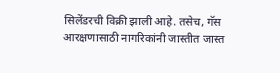सिलेंडरची विक्री झाली आहे. तसेच, गॅस आरक्षणासाठी नागरिकांनी जास्तीत जास्त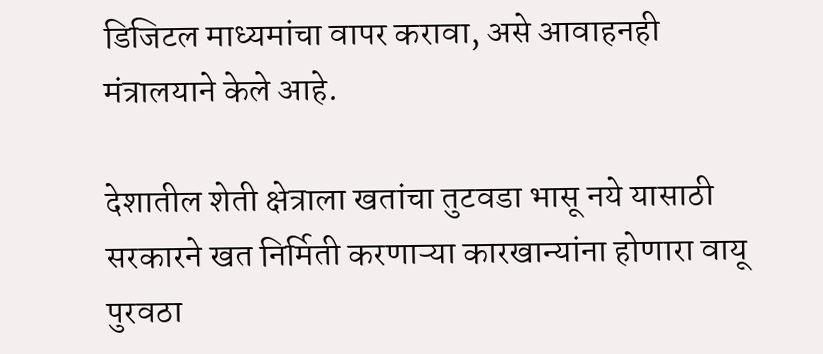डिजिटल माध्यमांचा वापर करावा, असे आवाहनही मंत्रालयाने केले आहे.

देशातील शेती क्षेत्राला खतांचा तुटवडा भासू नये यासाठी सरकारने खत निर्मिती करणाऱ्या कारखान्यांना होणारा वायू पुरवठा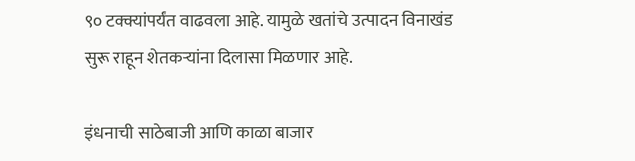९० टक्क्यांपर्यंत वाढवला आहे. यामुळे खतांचे उत्पादन विनाखंड सुरू राहून शेतकऱ्यांना दिलासा मिळणार आहे.

इंधनाची साठेबाजी आणि काळा बाजार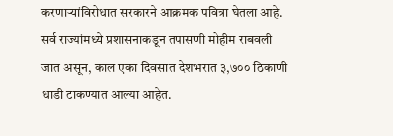करणाऱ्यांविरोधात सरकारने आक्रमक पवित्रा घेतला आहे. सर्व राज्यांमध्ये प्रशासनाकडून तपासणी मोहीम राबवली जात असून, काल एका दिवसात देशभरात ३,७०० ठिकाणी धाडी टाकण्यात आल्या आहेत.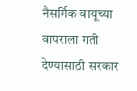नैसर्गिक वायूच्या वापराला गती देण्यासाठी सरकार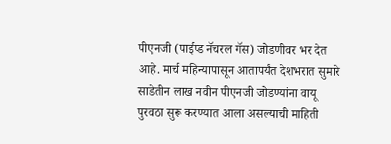पीएनजी (पाईप्ड नॅचरल गॅस) जोडणीवर भर देत आहे. मार्च महिन्यापासून आतापर्यंत देशभरात सुमारे साडेतीन लाख नवीन पीएनजी जोडण्यांना वायू पुरवठा सुरू करण्यात आला असल्याची माहिती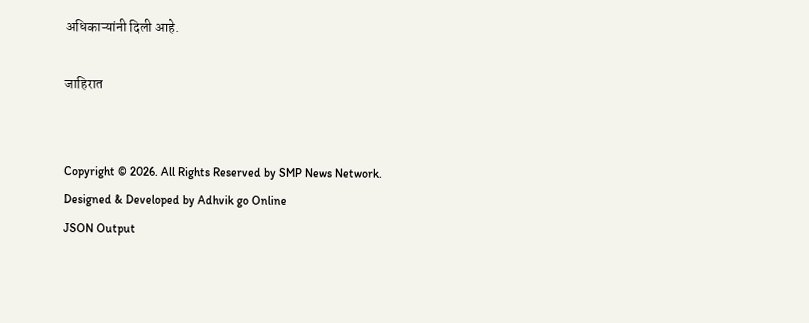अधिकाऱ्यांनी दिली आहे.

जाहिरात


Copyright © 2026. All Rights Reserved by SMP News Network.
Designed & Developed by Adhvik go Online
JSON Output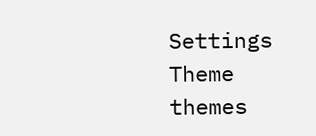Settings
Theme
themes